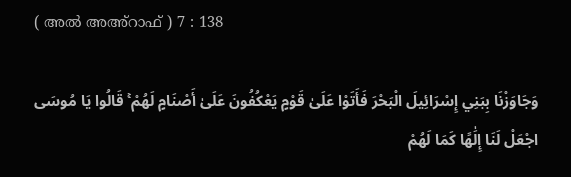( അൽ അഅ്റാഫ് ) 7 : 138

وَجَاوَزْنَا بِبَنِي إِسْرَائِيلَ الْبَحْرَ فَأَتَوْا عَلَىٰ قَوْمٍ يَعْكُفُونَ عَلَىٰ أَصْنَامٍ لَهُمْ ۚ قَالُوا يَا مُوسَى اجْعَلْ لَنَا إِلَٰهًا كَمَا لَهُمْ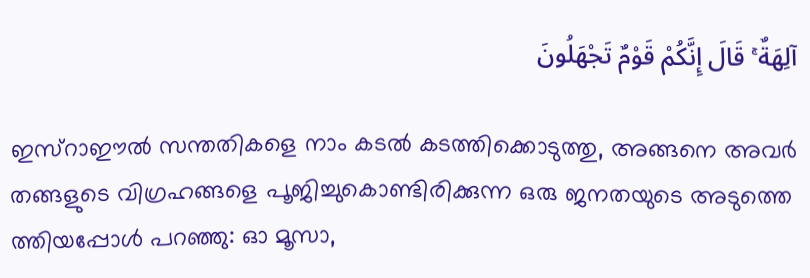آلِهَةٌ ۚ قَالَ إِنَّكُمْ قَوْمٌ تَجْهَلُونَ

ഇസ്റാഈല്‍ സന്തതികളെ നാം കടല്‍ കടത്തിക്കൊടുത്തു, അങ്ങനെ അവര്‍ തങ്ങളുടെ വിഗ്രഹങ്ങളെ പൂജിച്ചുകൊണ്ടിരിക്കുന്ന ഒരു ജനതയുടെ അടുത്തെ ത്തിയപ്പോള്‍ പറഞ്ഞു: ഓ മൂസാ,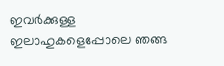ഇവര്‍ക്കുള്ള ഇലാഹുകളെപ്പോലെ ഞങ്ങ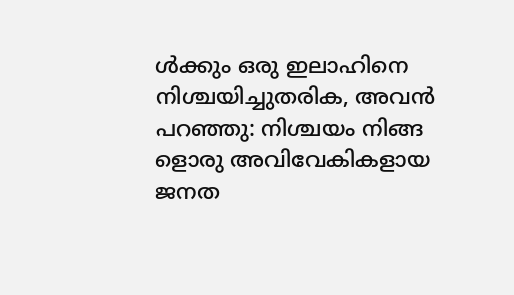ള്‍ക്കും ഒരു ഇലാഹിനെ നിശ്ചയിച്ചുതരിക, അവന്‍ പറഞ്ഞു: നിശ്ചയം നിങ്ങ ളൊരു അവിവേകികളായ ജനത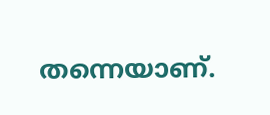തന്നെയാണ്.